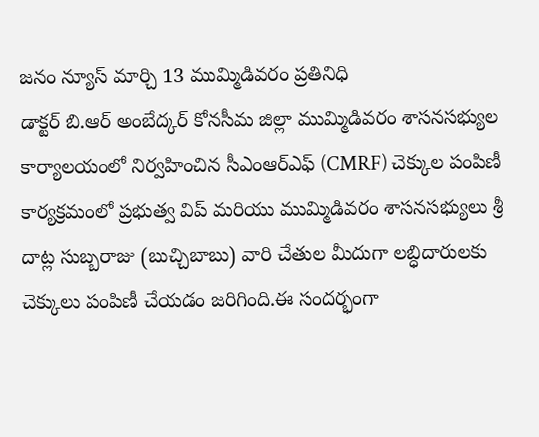జనం న్యూస్ మార్చి 13 ముమ్మిడివరం ప్రతినిధి
డాక్టర్ బి.ఆర్ అంబేద్కర్ కోనసీమ జిల్లా ముమ్మిడివరం శాసనసభ్యుల కార్యాలయంలో నిర్వహించిన సీఎంఆర్ఎఫ్ (CMRF) చెక్కుల పంపిణీ కార్యక్రమంలో ప్రభుత్వ విప్ మరియు ముమ్మిడివరం శాసనసభ్యులు శ్రీ దాట్ల సుబ్బరాజు (బుచ్చిబాబు) వారి చేతుల మీదుగా లబ్ధిదారులకు చెక్కులు పంపిణీ చేయడం జరిగింది.ఈ సందర్భంగా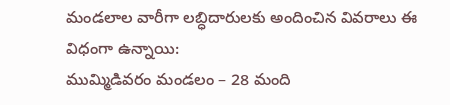మండలాల వారీగా లబ్ధిదారులకు అందించిన వివరాలు ఈ విధంగా ఉన్నాయి:
ముమ్మిడివరం మండలం – 28 మంది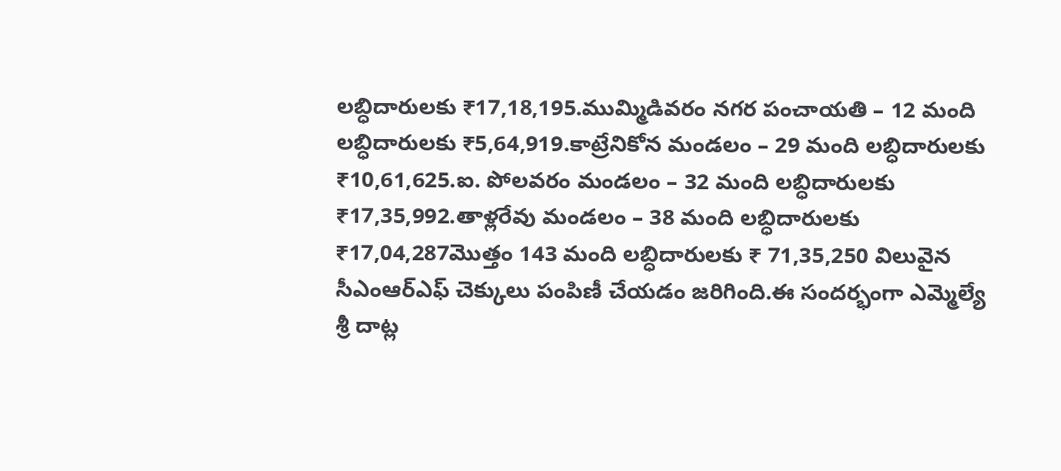లబ్ధిదారులకు ₹17,18,195.ముమ్మిడివరం నగర పంచాయతి – 12 మంది లబ్ధిదారులకు ₹5,64,919.కాట్రేనికోన మండలం – 29 మంది లబ్ధిదారులకు ₹10,61,625.ఐ. పోలవరం మండలం – 32 మంది లబ్ధిదారులకు ₹17,35,992.తాళ్లరేవు మండలం – 38 మంది లబ్ధిదారులకు ₹17,04,287మొత్తం 143 మంది లబ్ధిదారులకు ₹ 71,35,250 విలువైన సీఎంఆర్ఎఫ్ చెక్కులు పంపిణీ చేయడం జరిగింది.ఈ సందర్భంగా ఎమ్మెల్యే శ్రీ దాట్ల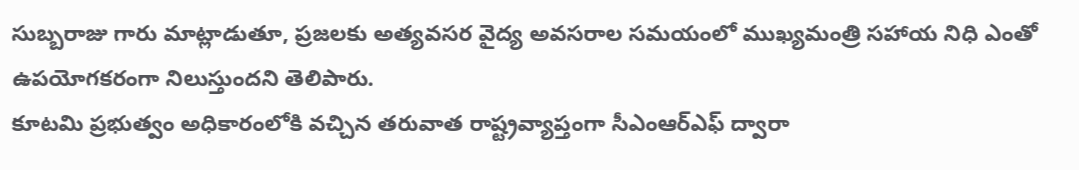సుబ్బరాజు గారు మాట్లాడుతూ, ప్రజలకు అత్యవసర వైద్య అవసరాల సమయంలో ముఖ్యమంత్రి సహాయ నిధి ఎంతో ఉపయోగకరంగా నిలుస్తుందని తెలిపారు.
కూటమి ప్రభుత్వం అధికారంలోకి వచ్చిన తరువాత రాష్ట్రవ్యాప్తంగా సీఎంఆర్ఎఫ్ ద్వారా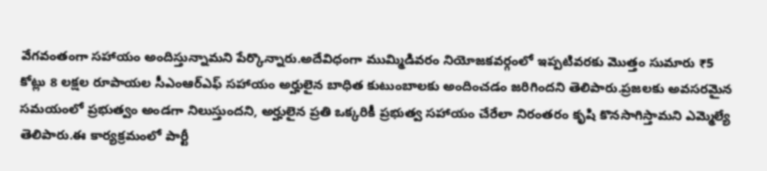వేగవంతంగా సహాయం అందిస్తున్నామని పేర్కొన్నారు.అదేవిధంగా ముమ్మిడివరం నియోజకవర్గంలో ఇప్పటివరకు మొత్తం సుమారు ₹5 కోట్లు 8 లక్షల రూపాయల సీఎంఆర్ఎఫ్ సహాయం అర్హులైన బాధిత కుటుంబాలకు అందించడం జరిగిందని తెలిపారు.ప్రజలకు అవసరమైన సమయంలో ప్రభుత్వం అండగా నిలుస్తుందని, అర్హులైన ప్రతి ఒక్కరికీ ప్రభుత్వ సహాయం చేరేలా నిరంతరం కృషి కొనసాగిస్తామని ఎమ్మెల్యే తెలిపారు.ఈ కార్యక్రమంలో పార్టీ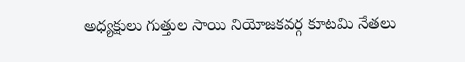అధ్యక్షులు గుత్తుల సాయి నియోజకవర్గ కూటమి నేతలు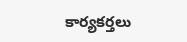కార్యకర్తలు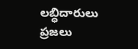లబ్ధిదారులు ప్రజలు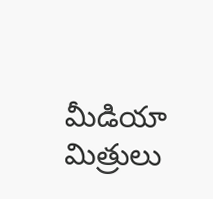మీడియా మిత్రులు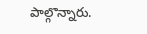పాల్గొన్నారు.